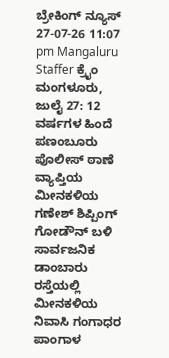ಬ್ರೇಕಿಂಗ್ ನ್ಯೂಸ್
27-07-26 11:07 pm Mangaluru Staffer ಕ್ರೈಂ
ಮಂಗಳೂರು, ಜುಲೈ 27: 12 ವರ್ಷಗಳ ಹಿಂದೆ ಪಣಂಬೂರು ಪೊಲೀಸ್ ಠಾಣೆ ವ್ಯಾಪ್ತಿಯ ಮೀನಕಳಿಯ ಗಣೇಶ್ ಶಿಪ್ಪಿಂಗ್ ಗೋಡೌನ್ ಬಳಿ ಸಾರ್ವಜನಿಕ ಡಾಂಬಾರು ರಸ್ತೆಯಲ್ಲಿ ಮೀನಕಳಿಯ ನಿವಾಸಿ ಗಂಗಾಧರ ಪಾಂಗಾಳ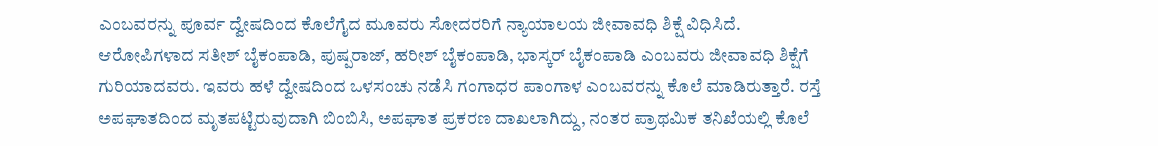ಎಂಬವರನ್ನು ಪೂರ್ವ ದ್ವೇಷದಿಂದ ಕೊಲೆಗೈದ ಮೂವರು ಸೋದರರಿಗೆ ನ್ಯಾಯಾಲಯ ಜೀವಾವಧಿ ಶಿಕ್ಷೆ ವಿಧಿಸಿದೆ.
ಆರೋಪಿಗಳಾದ ಸತೀಶ್ ಬೈಕಂಪಾಡಿ, ಪುಷ್ಪರಾಜ್, ಹರೀಶ್ ಬೈಕಂಪಾಡಿ, ಭಾಸ್ಕರ್ ಬೈಕಂಪಾಡಿ ಎಂಬವರು ಜೀವಾವಧಿ ಶಿಕ್ಷೆಗೆ ಗುರಿಯಾದವರು. ಇವರು ಹಳೆ ದ್ವೇಷದಿಂದ ಒಳಸಂಚು ನಡೆಸಿ ಗಂಗಾಧರ ಪಾಂಗಾಳ ಎಂಬವರನ್ನು ಕೊಲೆ ಮಾಡಿರುತ್ತಾರೆ. ರಸ್ತೆ ಅಪಘಾತದಿಂದ ಮೃತಪಟ್ಟಿರುವುದಾಗಿ ಬಿಂಬಿಸಿ, ಅಪಘಾತ ಪ್ರಕರಣ ದಾಖಲಾಗಿದ್ದು, ನಂತರ ಪ್ರಾಥಮಿಕ ತನಿಖೆಯಲ್ಲಿ ಕೊಲೆ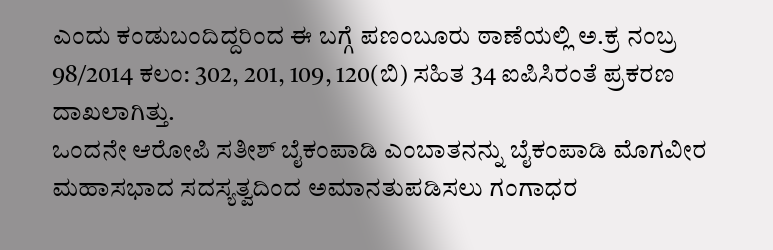ಎಂದು ಕಂಡುಬಂದಿದ್ದರಿಂದ ಈ ಬಗ್ಗೆ ಪಣಂಬೂರು ಠಾಣೆಯಲ್ಲಿ ಅ.ಕ್ರ ನಂಬ್ರ 98/2014 ಕಲಂ: 302, 201, 109, 120(ಬಿ) ಸಹಿತ 34 ಐಪಿಸಿರಂತೆ ಪ್ರಕರಣ ದಾಖಲಾಗಿತ್ತು.
ಒಂದನೇ ಆರೋಪಿ ಸತೀಶ್ ಬೈಕಂಪಾಡಿ ಎಂಬಾತನನ್ನು ಬೈಕಂಪಾಡಿ ಮೊಗವೀರ ಮಹಾಸಭಾದ ಸದಸ್ಯತ್ವದಿಂದ ಅಮಾನತುಪಡಿಸಲು ಗಂಗಾಧರ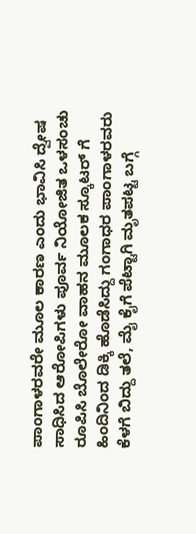ಪಾಂಗಾಳರವರೇ ಮೂಲ ಕಾರಣ ಎಂದು ಭಾವಿಸಿ ದ್ವೇಷ ಸಾಧಿಸಿದ ಆರೋಪಿಗಳು ಪೂರ್ವ ನಿಯೋಜಿತ ಒಳಸಂಚು ರೂಪಿಸಿ ಬೊಲೇರೋ ವಾಹನ ಮೂಲಕ ಸ್ಕೂಟರ್ ಗೆ ಹಿಂದಿನಿಂದ ಡಿಕ್ಕಿ ಹೊಡೆಸಿದ್ದು ಗಂಗಾಧರ ಪಾಂಗಾಳರವರು ಕೆಳಗೆ ಬಿದ್ದು ತಲೆ, ಮೈ ಕೈಗೆ ಪೆಟ್ಟಾಗಿ ಮೃತಪಟ್ಟ ಬಗ್ಗೆ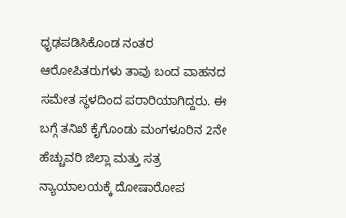ಧೃಢಪಡಿಸಿಕೊಂಡ ನಂತರ ಆರೋಪಿತರುಗಳು ತಾವು ಬಂದ ವಾಹನದ ಸಮೇತ ಸ್ಥಳದಿಂದ ಪರಾರಿಯಾಗಿದ್ದರು. ಈ ಬಗ್ಗೆ ತನಿಖೆ ಕೈಗೊಂಡು ಮಂಗಳೂರಿನ 2ನೇ ಹೆಚ್ಚುವರಿ ಜಿಲ್ಲಾ ಮತ್ತು ಸತ್ರ ನ್ಯಾಯಾಲಯಕ್ಕೆ ದೋಷಾರೋಪ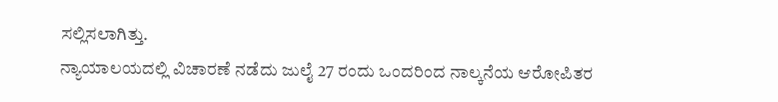ಸಲ್ಲಿಸಲಾಗಿತ್ತು.
ನ್ಯಾಯಾಲಯದಲ್ಲಿ ವಿಚಾರಣೆ ನಡೆದು ಜುಲೈ 27 ರಂದು ಒಂದರಿಂದ ನಾಲ್ಕನೆಯ ಆರೋಪಿತರ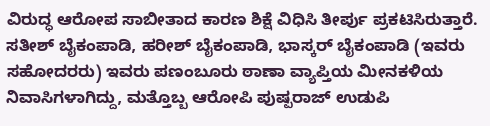ವಿರುದ್ಧ ಆರೋಪ ಸಾಬೀತಾದ ಕಾರಣ ಶಿಕ್ಷೆ ವಿಧಿಸಿ ತೀರ್ಪು ಪ್ರಕಟಿಸಿರುತ್ತಾರೆ. ಸತೀಶ್ ಬೈಕಂಪಾಡಿ, ಹರೀಶ್ ಬೈಕಂಪಾಡಿ, ಭಾಸ್ಕರ್ ಬೈಕಂಪಾಡಿ (ಇವರು ಸಹೋದರರು) ಇವರು ಪಣಂಬೂರು ಠಾಣಾ ವ್ಯಾಪ್ತಿಯ ಮೀನಕಳಿಯ ನಿವಾಸಿಗಳಾಗಿದ್ದು, ಮತ್ತೊಬ್ಬ ಆರೋಪಿ ಪುಷ್ಪರಾಜ್ ಉಡುಪಿ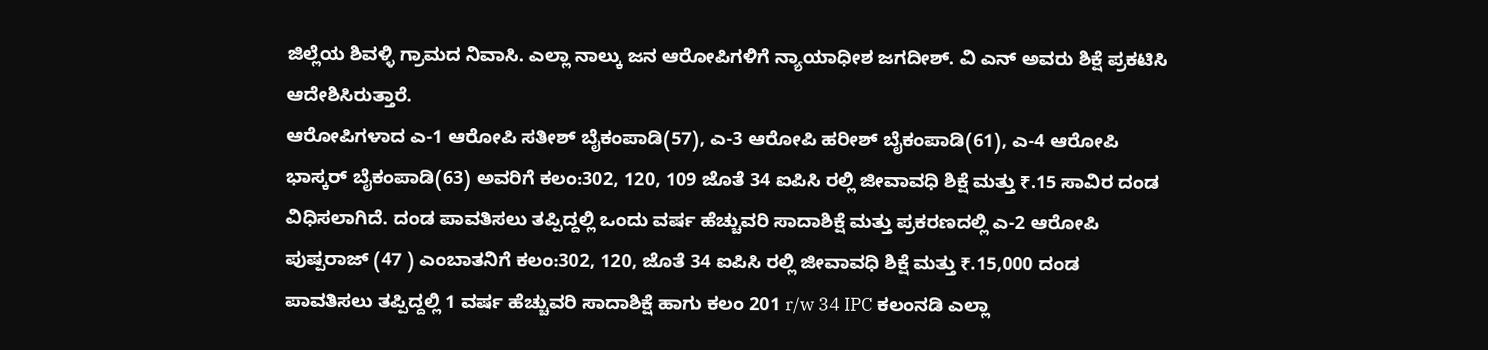ಜಿಲ್ಲೆಯ ಶಿವಳ್ಳಿ ಗ್ರಾಮದ ನಿವಾಸಿ. ಎಲ್ಲಾ ನಾಲ್ಕು ಜನ ಆರೋಪಿಗಳಿಗೆ ನ್ಯಾಯಾಧೀಶ ಜಗದೀಶ್. ವಿ ಎನ್ ಅವರು ಶಿಕ್ಷೆ ಪ್ರಕಟಿಸಿ ಆದೇಶಿಸಿರುತ್ತಾರೆ.
ಆರೋಪಿಗಳಾದ ಎ-1 ಆರೋಪಿ ಸತೀಶ್ ಬೈಕಂಪಾಡಿ(57), ಎ-3 ಆರೋಪಿ ಹರೀಶ್ ಬೈಕಂಪಾಡಿ(61), ಎ-4 ಆರೋಪಿ ಭಾಸ್ಕರ್ ಬೈಕಂಪಾಡಿ(63) ಅವರಿಗೆ ಕಲಂ:302, 120, 109 ಜೊತೆ 34 ಐಪಿಸಿ ರಲ್ಲಿ ಜೀವಾವಧಿ ಶಿಕ್ಷೆ ಮತ್ತು ₹.15 ಸಾವಿರ ದಂಡ ವಿಧಿಸಲಾಗಿದೆ. ದಂಡ ಪಾವತಿಸಲು ತಪ್ಪಿದ್ದಲ್ಲಿ ಒಂದು ವರ್ಷ ಹೆಚ್ಚುವರಿ ಸಾದಾಶಿಕ್ಷೆ ಮತ್ತು ಪ್ರಕರಣದಲ್ಲಿ ಎ-2 ಆರೋಪಿ ಪುಷ್ಪರಾಜ್ (47 ) ಎಂಬಾತನಿಗೆ ಕಲಂ:302, 120, ಜೊತೆ 34 ಐಪಿಸಿ ರಲ್ಲಿ ಜೀವಾವಧಿ ಶಿಕ್ಷೆ ಮತ್ತು ₹.15,000 ದಂಡ ಪಾವತಿಸಲು ತಪ್ಪಿದ್ದಲ್ಲಿ 1 ವರ್ಷ ಹೆಚ್ಚುವರಿ ಸಾದಾಶಿಕ್ಷೆ ಹಾಗು ಕಲಂ 201 r/w 34 IPC ಕಲಂನಡಿ ಎಲ್ಲಾ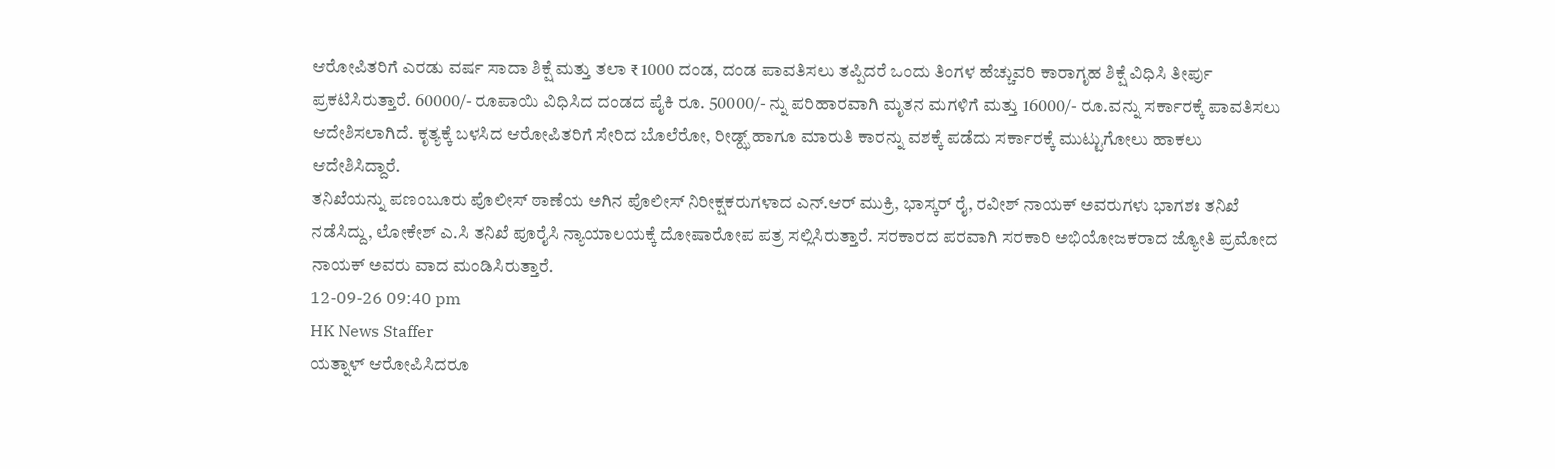ಆರೋಪಿತರಿಗೆ ಎರಡು ವರ್ಷ ಸಾದಾ ಶಿಕ್ಷೆ ಮತ್ತು ತಲಾ ₹ 1000 ದಂಡ, ದಂಡ ಪಾವತಿಸಲು ತಪ್ಪಿದರೆ ಒಂದು ತಿಂಗಳ ಹೆಚ್ಚುವರಿ ಕಾರಾಗೃಹ ಶಿಕ್ಷೆ ವಿಧಿಸಿ ತೀರ್ಪು ಪ್ರಕಟಿಸಿರುತ್ತಾರೆ. 60000/- ರೂಪಾಯಿ ವಿಧಿಸಿದ ದಂಡದ ಪೈಕಿ ರೂ. 50000/- ನ್ನು ಪರಿಹಾರವಾಗಿ ಮೃತನ ಮಗಳಿಗೆ ಮತ್ತು 16000/- ರೂ.ವನ್ನು ಸರ್ಕಾರಕ್ಕೆ ಪಾವತಿಸಲು ಆದೇಶಿಸಲಾಗಿದೆ. ಕೃತ್ಯಕ್ಕೆ ಬಳಸಿದ ಆರೋಪಿತರಿಗೆ ಸೇರಿದ ಬೊಲೆರೋ, ರೀಡ್ಝ್ ಹಾಗೂ ಮಾರುತಿ ಕಾರನ್ನು ವಶಕ್ಕೆ ಪಡೆದು ಸರ್ಕಾರಕ್ಕೆ ಮುಟ್ಟುಗೋಲು ಹಾಕಲು ಆದೇಶಿಸಿದ್ದಾರೆ.
ತನಿಖೆಯನ್ನು ಪಣಂಬೂರು ಪೊಲೀಸ್ ಠಾಣೆಯ ಅಗಿನ ಪೊಲೀಸ್ ನಿರೀಕ್ಷಕರುಗಳಾದ ಎನ್.ಆರ್ ಮುಕ್ರಿ, ಭಾಸ್ಕರ್ ರೈ, ರವೀಶ್ ನಾಯಕ್ ಅವರುಗಳು ಭಾಗಶಃ ತನಿಖೆ ನಡೆಸಿದ್ದು, ಲೋಕೇಶ್ ಎ.ಸಿ ತನಿಖೆ ಪೂರೈಸಿ ನ್ಯಾಯಾಲಯಕ್ಕೆ ದೋಷಾರೋಪ ಪತ್ರ ಸಲ್ಲಿಸಿರುತ್ತಾರೆ. ಸರಕಾರದ ಪರವಾಗಿ ಸರಕಾರಿ ಅಭಿಯೋಜಕರಾದ ಜ್ಯೋತಿ ಪ್ರಮೋದ ನಾಯಕ್ ಅವರು ವಾದ ಮಂಡಿಸಿರುತ್ತಾರೆ.
12-09-26 09:40 pm
HK News Staffer
ಯತ್ನಾಳ್ ಆರೋಪಿಸಿದರೂ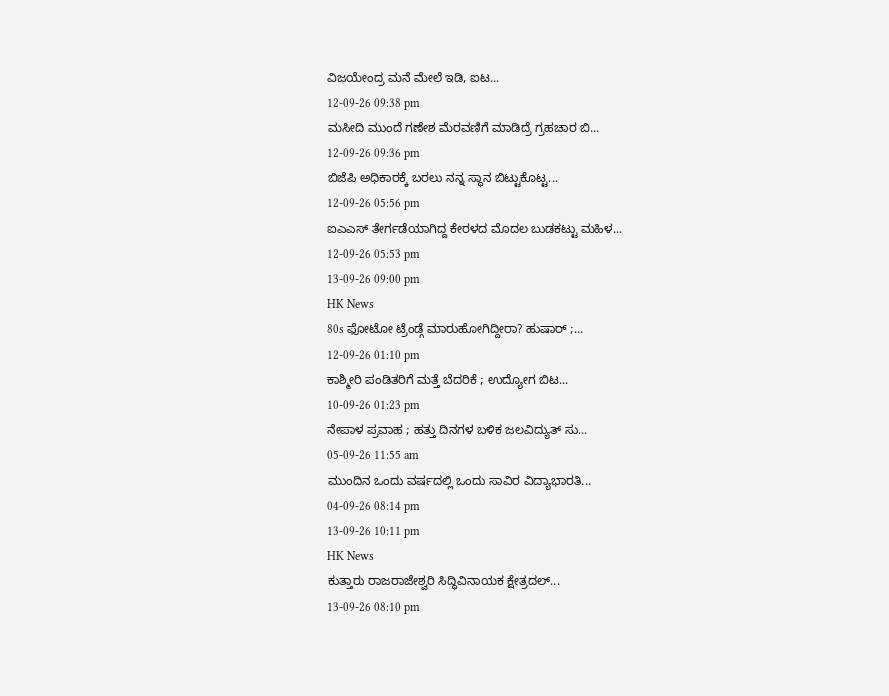ವಿಜಯೇಂದ್ರ ಮನೆ ಮೇಲೆ ಇಡಿ, ಐಟ...
12-09-26 09:38 pm
ಮಸೀದಿ ಮುಂದೆ ಗಣೇಶ ಮೆರವಣಿಗೆ ಮಾಡಿದ್ರೆ ಗ್ರಹಚಾರ ಬಿ...
12-09-26 09:36 pm
ಬಿಜೆಪಿ ಅಧಿಕಾರಕ್ಕೆ ಬರಲು ನನ್ನ ಸ್ಥಾನ ಬಿಟ್ಟುಕೊಟ್ಟ...
12-09-26 05:56 pm
ಐಎಎಸ್ ತೇರ್ಗಡೆಯಾಗಿದ್ದ ಕೇರಳದ ಮೊದಲ ಬುಡಕಟ್ಟು ಮಹಿಳ...
12-09-26 05:53 pm
13-09-26 09:00 pm
HK News
80s ಫೋಟೋ ಟ್ರೆಂಡ್ಗೆ ಮಾರುಹೋಗಿದ್ದೀರಾ? ಹುಷಾರ್ ;...
12-09-26 01:10 pm
ಕಾಶ್ಮೀರಿ ಪಂಡಿತರಿಗೆ ಮತ್ತೆ ಬೆದರಿಕೆ ; ಉದ್ಯೋಗ ಬಿಟ...
10-09-26 01:23 pm
ನೇಪಾಳ ಪ್ರವಾಹ ; ಹತ್ತು ದಿನಗಳ ಬಳಿಕ ಜಲವಿದ್ಯುತ್ ಸು...
05-09-26 11:55 am
ಮುಂದಿನ ಒಂದು ವರ್ಷದಲ್ಲಿ ಒಂದು ಸಾವಿರ ವಿದ್ಯಾಭಾರತಿ...
04-09-26 08:14 pm
13-09-26 10:11 pm
HK News
ಕುತ್ತಾರು ರಾಜರಾಜೇಶ್ವರಿ ಸಿದ್ಧಿವಿನಾಯಕ ಕ್ಷೇತ್ರದಲ್...
13-09-26 08:10 pm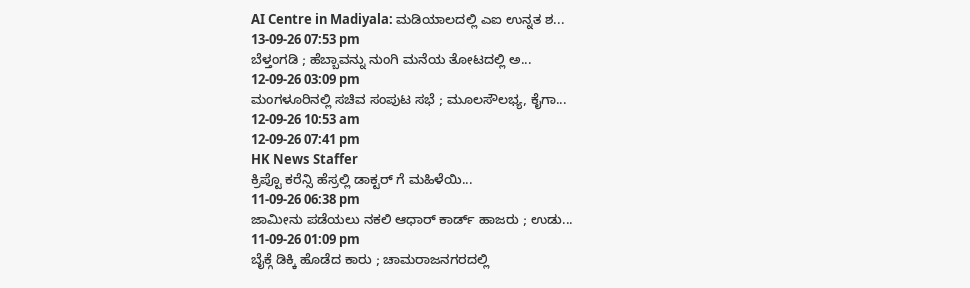AI Centre in Madiyala: ಮಡಿಯಾಲದಲ್ಲಿ ಎಐ ಉನ್ನತ ಶ...
13-09-26 07:53 pm
ಬೆಳ್ತಂಗಡಿ ; ಹೆಬ್ಬಾವನ್ನು ನುಂಗಿ ಮನೆಯ ತೋಟದಲ್ಲಿ ಅ...
12-09-26 03:09 pm
ಮಂಗಳೂರಿನಲ್ಲಿ ಸಚಿವ ಸಂಪುಟ ಸಭೆ ; ಮೂಲಸೌಲಭ್ಯ, ಕೈಗಾ...
12-09-26 10:53 am
12-09-26 07:41 pm
HK News Staffer
ಕ್ರಿಪ್ಟೊ ಕರೆನ್ಸಿ ಹೆಸ್ರಲ್ಲಿ ಡಾಕ್ಟರ್ ಗೆ ಮಹಿಳೆಯಿ...
11-09-26 06:38 pm
ಜಾಮೀನು ಪಡೆಯಲು ನಕಲಿ ಆಧಾರ್ ಕಾರ್ಡ್ ಹಾಜರು ; ಉಡು...
11-09-26 01:09 pm
ಬೈಕ್ಗೆ ಡಿಕ್ಕಿ ಹೊಡೆದ ಕಾರು ; ಚಾಮರಾಜನಗರದಲ್ಲಿ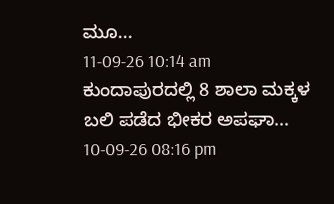ಮೂ...
11-09-26 10:14 am
ಕುಂದಾಪುರದಲ್ಲಿ 8 ಶಾಲಾ ಮಕ್ಕಳ ಬಲಿ ಪಡೆದ ಭೀಕರ ಅಪಘಾ...
10-09-26 08:16 pm